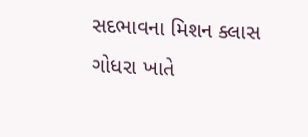સદભાવના મિશન ક્લાસ ગોધરા ખાતે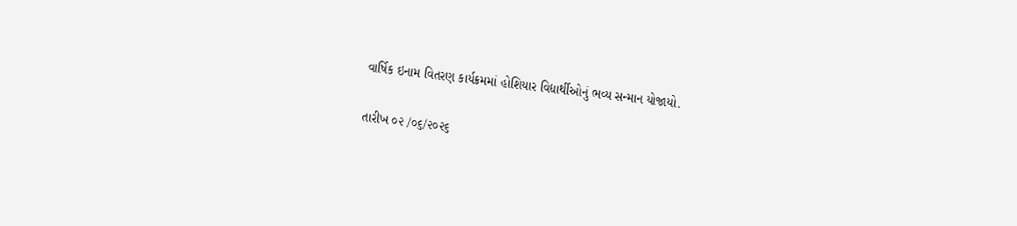વાર્ષિક ઇનામ વિતરણ કાર્યક્રમમાં હોશિયાર વિદ્યાર્થીઓનું ભવ્ય સન્માન યોજાયો.

તારીખ ૦૨ /૦૬/૨૦૨૬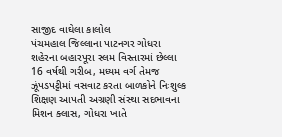સાજીદ વાઘેલા કાલોલ
પંચમહાલ જિલ્લાના પાટનગર ગોધરા શહેરના બહારપૂરા સ્લમ વિસ્તારમાં છેલ્લા 16 વર્ષથી ગરીબ, મધ્યમ વર્ગ તેમજ ઝૂંપડપટ્ટીમાં વસવાટ કરતા બાળકોને નિઃશુલ્ક શિક્ષણ આપતી અગ્રણી સંસ્થા સદભાવના મિશન ક્લાસ, ગોધરા ખાતે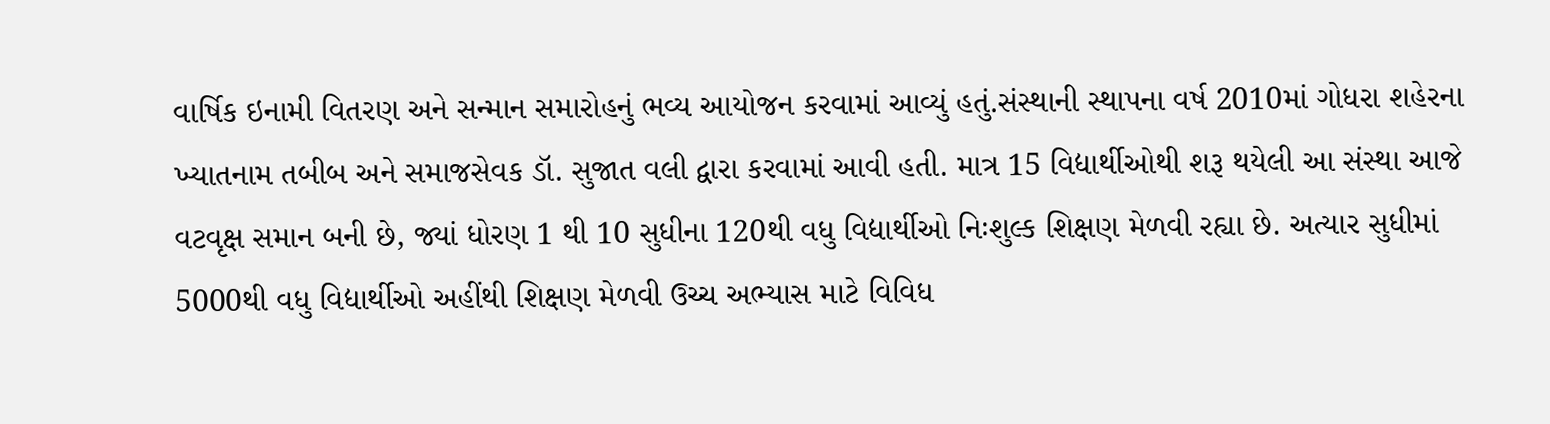વાર્ષિક ઇનામી વિતરણ અને સન્માન સમારોહનું ભવ્ય આયોજન કરવામાં આવ્યું હતું.સંસ્થાની સ્થાપના વર્ષ 2010માં ગોધરા શહેરના ખ્યાતનામ તબીબ અને સમાજસેવક ડૉ. સુજાત વલી દ્વારા કરવામાં આવી હતી. માત્ર 15 વિદ્યાર્થીઓથી શરૂ થયેલી આ સંસ્થા આજે વટવૃક્ષ સમાન બની છે, જ્યાં ધોરણ 1 થી 10 સુધીના 120થી વધુ વિદ્યાર્થીઓ નિઃશુલ્ક શિક્ષણ મેળવી રહ્યા છે. અત્યાર સુધીમાં 5000થી વધુ વિદ્યાર્થીઓ અહીંથી શિક્ષણ મેળવી ઉચ્ચ અભ્યાસ માટે વિવિધ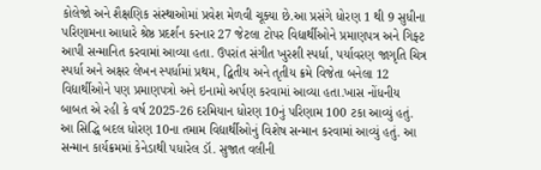કોલેજો અને શૈક્ષણિક સંસ્થાઓમાં પ્રવેશ મેળવી ચૂક્યા છે.આ પ્રસંગે ધોરણ 1 થી 9 સુધીના પરિણામના આધારે શ્રેષ્ઠ પ્રદર્શન કરનાર 27 જેટલા ટોપર વિદ્યાર્થીઓને પ્રમાણપત્ર અને ગિફ્ટ આપી સન્માનિત કરવામાં આવ્યા હતા. ઉપરાંત સંગીત ખુરશી સ્પર્ધા, પર્યાવરણ જાગૃતિ ચિત્ર સ્પર્ધા અને અક્ષર લેખન સ્પર્ધામાં પ્રથમ, દ્વિતીય અને તૃતીય ક્રમે વિજેતા બનેલા 12 વિદ્યાર્થીઓને પણ પ્રમાણપત્રો અને ઇનામો અર્પણ કરવામાં આવ્યા હતા.ખાસ નોંધનીય બાબત એ રહી કે વર્ષ 2025-26 દરમિયાન ધોરણ 10નું પરિણામ 100 ટકા આવ્યું હતું. આ સિદ્ધિ બદલ ધોરણ 10ના તમામ વિદ્યાર્થીઓનું વિશેષ સન્માન કરવામાં આવ્યું હતું. આ સન્માન કાર્યક્રમમાં કેનેડાથી પધારેલ ડૉ. સુજાત વલીની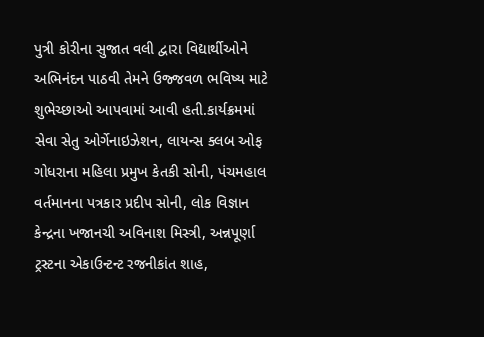પુત્રી કોરીના સુજાત વલી દ્વારા વિદ્યાર્થીઓને અભિનંદન પાઠવી તેમને ઉજ્જવળ ભવિષ્ય માટે શુભેચ્છાઓ આપવામાં આવી હતી.કાર્યક્રમમાં સેવા સેતુ ઓર્ગેનાઇઝેશન, લાયન્સ ક્લબ ઓફ ગોધરાના મહિલા પ્રમુખ કેતકી સોની, પંચમહાલ વર્તમાનના પત્રકાર પ્રદીપ સોની, લોક વિજ્ઞાન કેન્દ્રના ખજાનચી અવિનાશ મિસ્ત્રી, અન્નપૂર્ણા ટ્રસ્ટના એકાઉન્ટન્ટ રજનીકાંત શાહ,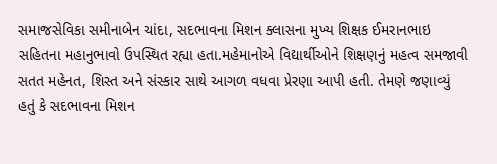સમાજસેવિકા સમીનાબેન ચાંદા, સદભાવના મિશન ક્લાસના મુખ્ય શિક્ષક ઈમરાનભાઇ સહિતના મહાનુભાવો ઉપસ્થિત રહ્યા હતા.મહેમાનોએ વિદ્યાર્થીઓને શિક્ષણનું મહત્વ સમજાવી સતત મહેનત, શિસ્ત અને સંસ્કાર સાથે આગળ વધવા પ્રેરણા આપી હતી. તેમણે જણાવ્યું હતું કે સદભાવના મિશન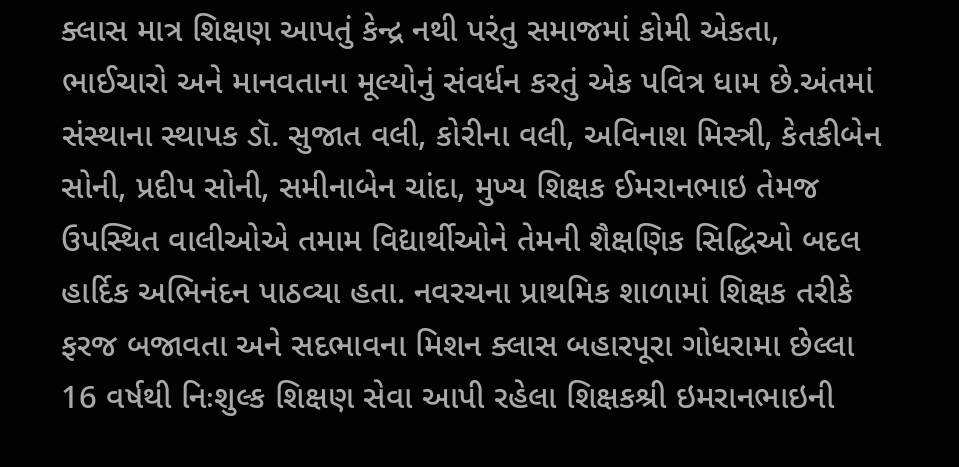ક્લાસ માત્ર શિક્ષણ આપતું કેન્દ્ર નથી પરંતુ સમાજમાં કોમી એકતા, ભાઈચારો અને માનવતાના મૂલ્યોનું સંવર્ધન કરતું એક પવિત્ર ધામ છે.અંતમાં સંસ્થાના સ્થાપક ડૉ. સુજાત વલી, કોરીના વલી, અવિનાશ મિસ્ત્રી, કેતકીબેન સોની, પ્રદીપ સોની, સમીનાબેન ચાંદા, મુખ્ય શિક્ષક ઈમરાનભાઇ તેમજ ઉપસ્થિત વાલીઓએ તમામ વિદ્યાર્થીઓને તેમની શૈક્ષણિક સિદ્ધિઓ બદલ હાર્દિક અભિનંદન પાઠવ્યા હતા. નવરચના પ્રાથમિક શાળામાં શિક્ષક તરીકે ફરજ બજાવતા અને સદભાવના મિશન ક્લાસ બહારપૂરા ગોધરામા છેલ્લા 16 વર્ષથી નિઃશુલ્ક શિક્ષણ સેવા આપી રહેલા શિક્ષકશ્રી ઇમરાનભાઇની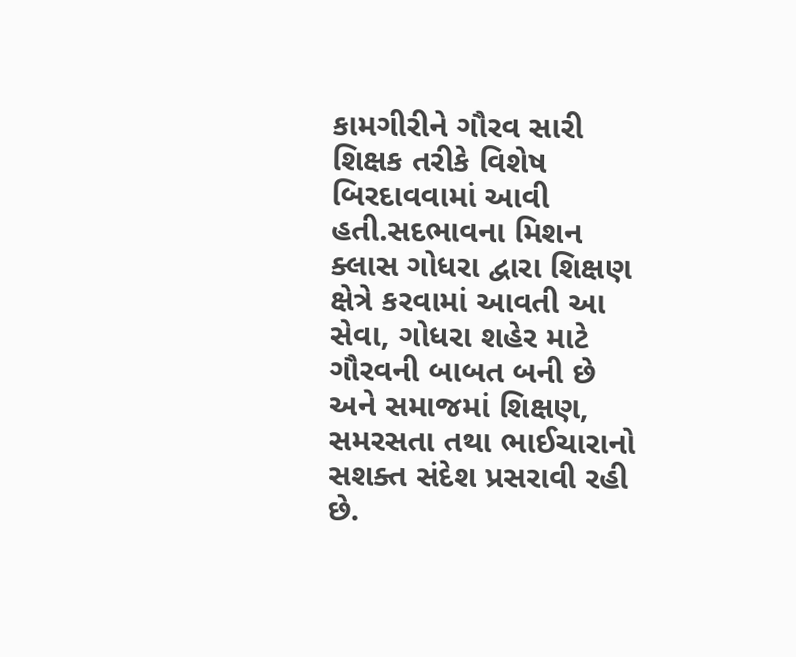કામગીરીને ગૌરવ સારી શિક્ષક તરીકે વિશેષ બિરદાવવામાં આવી હતી.સદભાવના મિશન ક્લાસ ગોધરા દ્વારા શિક્ષણ ક્ષેત્રે કરવામાં આવતી આ સેવા, ગોધરા શહેર માટે ગૌરવની બાબત બની છે અને સમાજમાં શિક્ષણ, સમરસતા તથા ભાઈચારાનો સશક્ત સંદેશ પ્રસરાવી રહી છે.